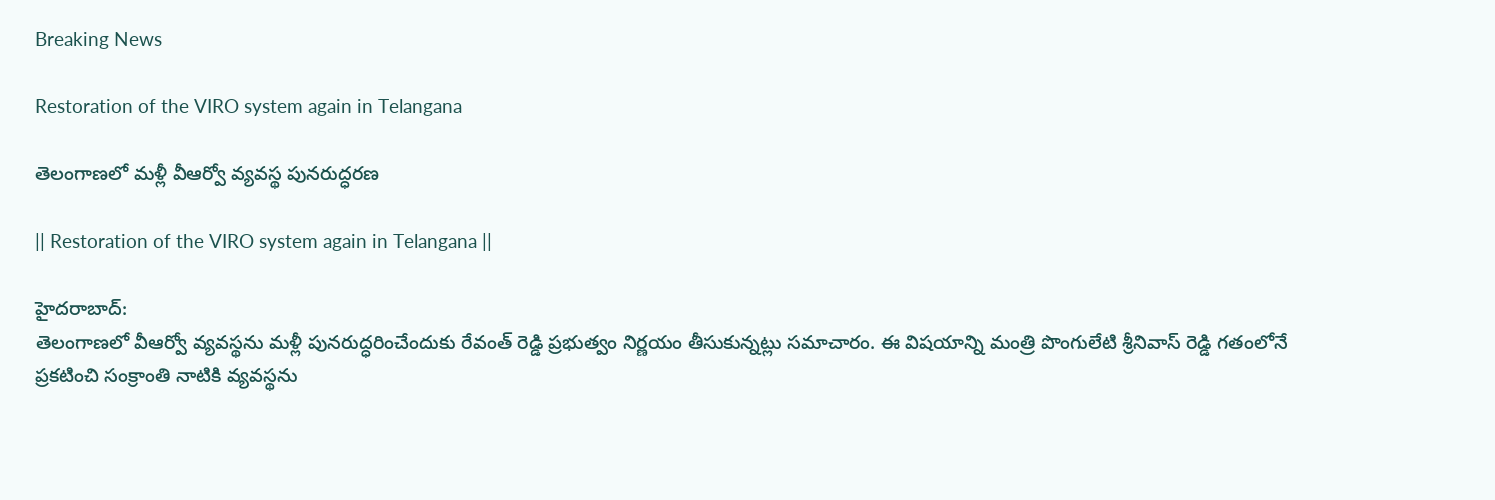Breaking News

Restoration of the VIRO system again in Telangana

తెలంగాణలో మళ్లీ వీఆర్వో వ్యవస్థ పునరుద్ధరణ

|| Restoration of the VIRO system again in Telangana ||

హైదరాబాద్:
తెలంగాణలో వీఆర్వో వ్యవస్థను మళ్లీ పునరుద్ధరించేందుకు రేవంత్ రెడ్డి ప్రభుత్వం నిర్ణయం తీసుకున్నట్లు సమాచారం. ఈ విషయాన్ని మంత్రి పొంగులేటి శ్రీనివాస్ రెడ్డి గతంలోనే ప్రకటించి సంక్రాంతి నాటికి వ్యవస్థను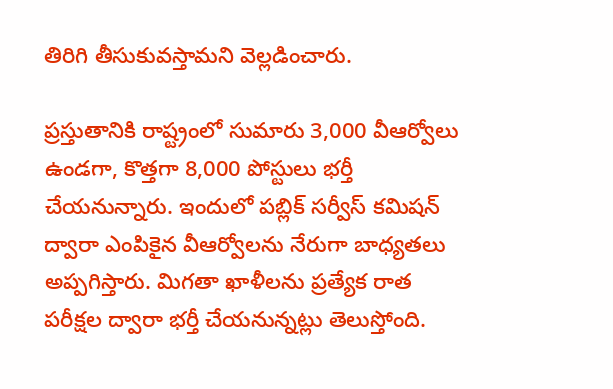తిరిగి తీసుకువస్తామని వెల్లడించారు.

ప్రస్తుతానికి రాష్ట్రంలో సుమారు 3,000 వీఆర్వోలు ఉండగా, కొత్తగా 8,000 పోస్టులు భర్తీ చేయనున్నారు. ఇందులో పబ్లిక్ సర్వీస్ కమిషన్ ద్వారా ఎంపికైన వీఆర్వోలను నేరుగా బాధ్యతలు అప్పగిస్తారు. మిగతా ఖాళీలను ప్రత్యేక రాత పరీక్షల ద్వారా భర్తీ చేయనున్నట్లు తెలుస్తోంది.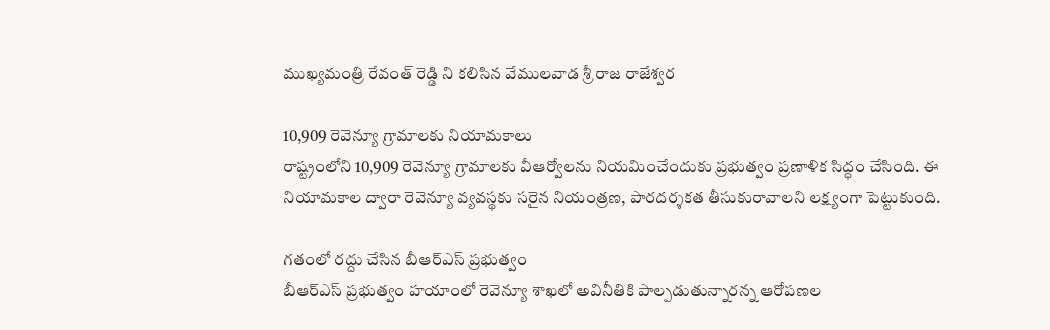ముఖ్యమంత్రి రేవంత్ రెడ్డి ని కలిసిన వేములవాడ శ్రీ రాజ రాజేశ్వర

10,909 రెవెన్యూ గ్రామాలకు నియామకాలు
రాష్ట్రంలోని 10,909 రెవెన్యూ గ్రామాలకు వీఆర్వోలను నియమించేందుకు ప్రభుత్వం ప్రణాళిక సిద్ధం చేసింది. ఈ నియామకాల ద్వారా రెవెన్యూ వ్యవస్థకు సరైన నియంత్రణ, పారదర్శకత తీసుకురావాలని లక్ష్యంగా పెట్టుకుంది.

గతంలో రద్దు చేసిన బీఆర్ఎస్ ప్రభుత్వం
బీఆర్ఎస్ ప్రభుత్వం హయాంలో రెవెన్యూ శాఖలో అవినీతికి పాల్పడుతున్నారన్న ఆరోపణల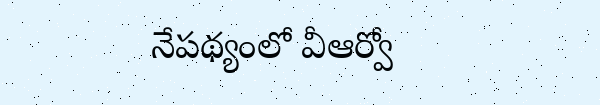నేపథ్యంలో వీఆర్వో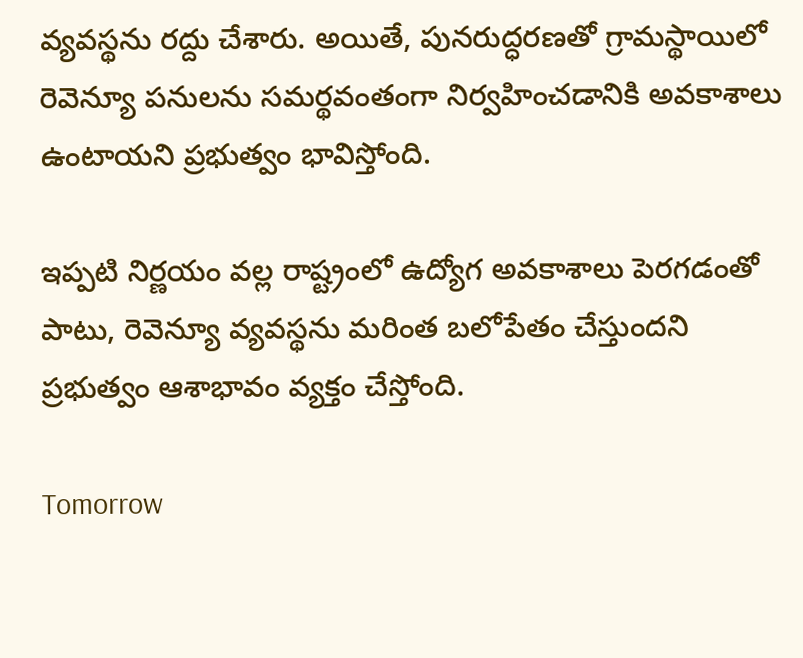వ్యవస్థను రద్దు చేశారు. అయితే, పునరుద్ధరణతో గ్రామస్థాయిలో రెవెన్యూ పనులను సమర్థవంతంగా నిర్వహించడానికి అవకాశాలు ఉంటాయని ప్రభుత్వం భావిస్తోంది.

ఇప్పటి నిర్ణయం వల్ల రాష్ట్రంలో ఉద్యోగ అవకాశాలు పెరగడంతో పాటు, రెవెన్యూ వ్యవస్థను మరింత బలోపేతం చేస్తుందని ప్రభుత్వం ఆశాభావం వ్యక్తం చేస్తోంది.

Tomorrow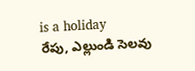is a holiday
రేపు, ఎల్లుండి సెలవు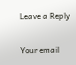Leave a Reply

Your email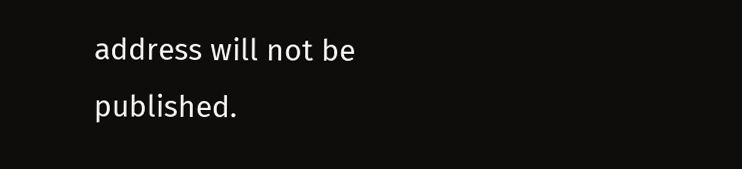address will not be published.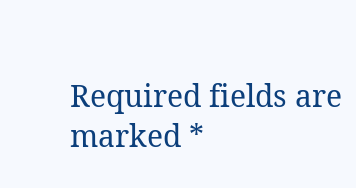Required fields are marked *